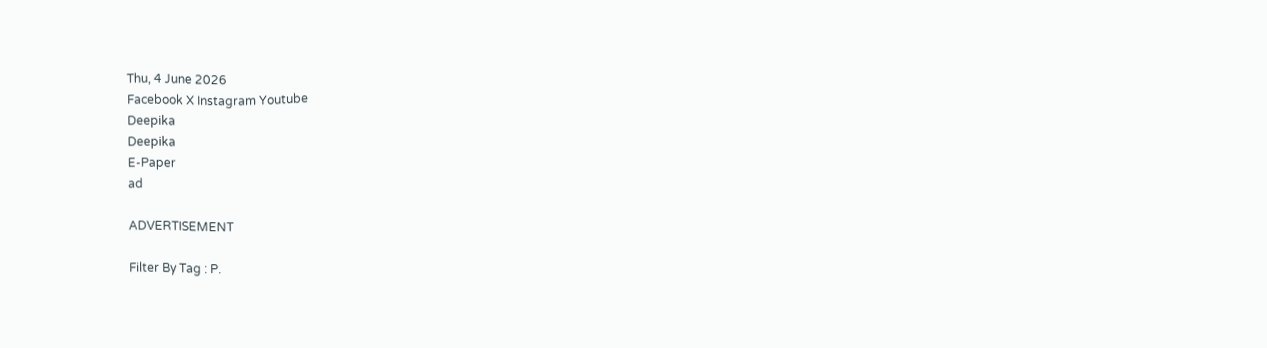Thu, 4 June 2026
Facebook X Instagram Youtube
Deepika
Deepika
E-Paper
ad

ADVERTISEMENT

Filter By Tag : P.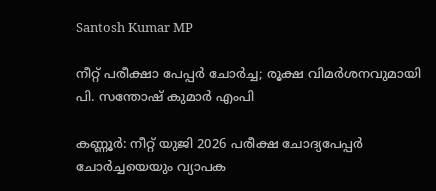Santosh Kumar MP

നീറ്റ് പരീക്ഷാ പേപ്പർ ചോർച്ച; രൂക്ഷ വിമർശനവുമായി പി. സന്തോഷ് കുമാർ എംപി

കണ്ണൂർ: നീറ്റ് യുജി 2026 പരീക്ഷ ചോദ്യപേപ്പർ ചോർച്ചയെയും വ്യാപക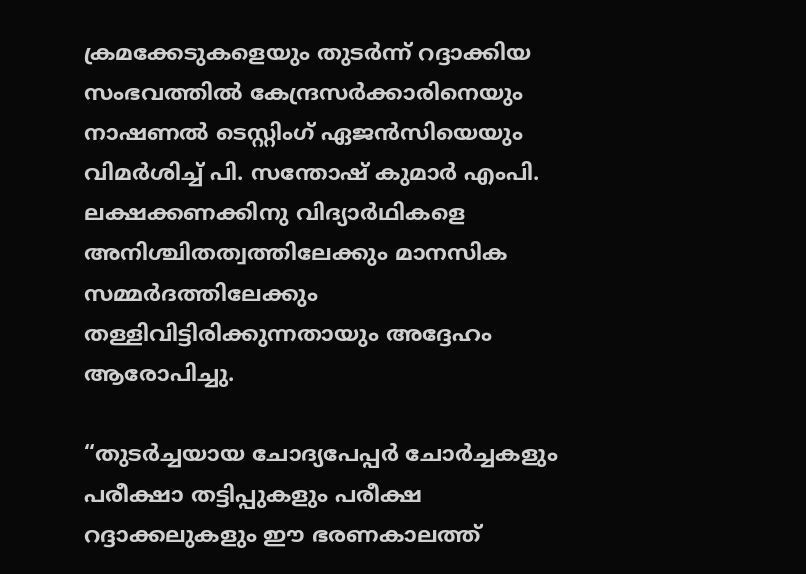ക്രമക്കേടുകളെയും തുടർന്ന് റദ്ദാക്കിയ സംഭവത്തിൽ കേന്ദ്രസർക്കാരിനെയും നാഷണൽ ടെസ്റ്റിംഗ് ഏജൻസിയെയും വിമർശിച്ച് പി. സന്തോഷ് കുമാർ എംപി. ലക്ഷക്കണക്കിനു വിദ്യാർഥികളെ അനിശ്ചിതത്വത്തിലേക്കും മാനസിക സമ്മർദത്തിലേക്കും തള്ളിവിട്ടിരിക്കുന്നതായും അദ്ദേഹം ആരോപിച്ചു.

“തുടർച്ചയായ ചോദ്യപേപ്പർ ചോർച്ചകളും പരീക്ഷാ തട്ടിപ്പുകളും പരീക്ഷ റദ്ദാക്കലുകളും ഈ ഭരണകാലത്ത്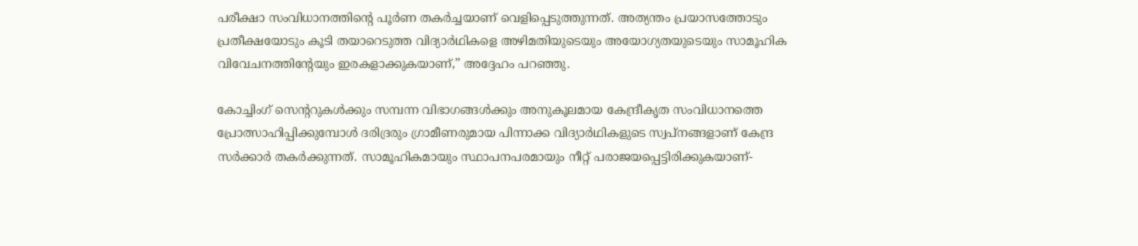പരീക്ഷാ സംവിധാനത്തിന്‍റെ പൂർണ തകർച്ചയാണ് വെളിപ്പെടുത്തുന്നത്. അത്യന്തം പ്രയാസത്തോടും പ്രതീക്ഷയോടും കൂടി തയാറെടുത്ത വിദ്യാർഥികളെ അഴിമതിയുടെയും അയോഗ്യതയുടെയും സാമൂഹിക വിവേചനത്തിന്‍റേയും ഇരകളാക്കുകയാണ്,” അദ്ദേഹം പറഞ്ഞു.

കോച്ചിംഗ് സെന്‍ററുകൾക്കും സമ്പന്ന വിഭാഗങ്ങൾക്കും അനുകൂലമായ കേന്ദ്രീകൃത സംവിധാനത്തെ പ്രോത്സാഹിപ്പിക്കുമ്പോൾ ദരിദ്രരും ഗ്രാമീണരുമായ പിന്നാക്ക വിദ്യാർഥികളുടെ സ്വപ്നങ്ങളാണ് കേന്ദ്ര സർക്കാർ തകർക്കുന്നത്. സാമൂഹികമായും സ്ഥാപനപരമായും നീറ്റ് പരാജയപ്പെട്ടിരിക്കുകയാണ്-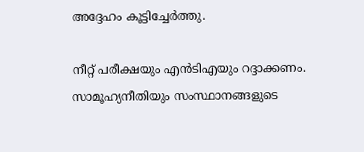അദ്ദേഹം കൂട്ടിച്ചേർത്തു.

നീറ്റ് പരീക്ഷയും എൻടിഎയും റദ്ദാക്കണം. സാമൂഹ്യനീതിയും സംസ്ഥാനങ്ങളുടെ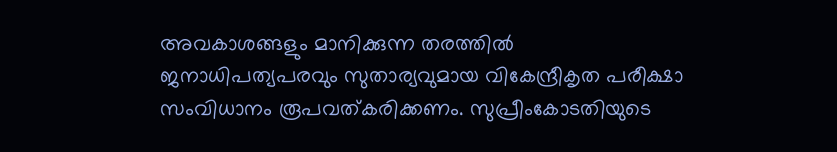അവകാശങ്ങളും മാനിക്കുന്ന തരത്തിൽ ജനാധിപത്യപരവും സുതാര്യവുമായ വികേന്ദ്രീകൃത പരീക്ഷാ സംവിധാനം രൂപവത്കരിക്കണം. സുപ്രീംകോടതിയുടെ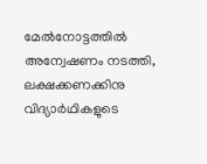മേൽനോട്ടത്തിൽ അന്വേഷണം നടത്തി, ലക്ഷക്കണക്കിനു വിദ്യാർഥികളുടെ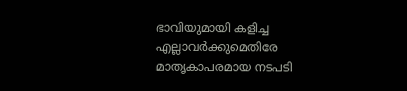ഭാവിയുമായി കളിച്ച എല്ലാവർക്കുമെതിരേ മാതൃകാപരമായ നടപടി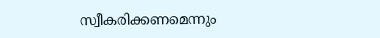സ്വീകരിക്കണമെന്നും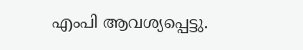എംപി ആവശ്യപ്പെട്ടു.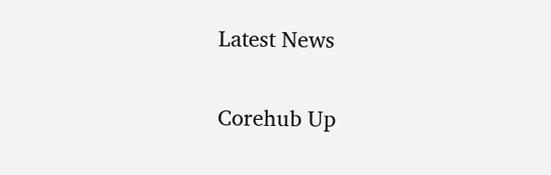Latest News

Corehub Up